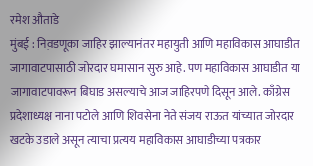रमेश औताडे
मुंबई : निव़डणूका जाहिर झाल्यानंतर महायुती आणि महाविकास आघाडीत जागावाटपासाठी जोरदार घमासान सुरु आहे. पण महाविकास आघाडीत या जागावाटपावरून बिघाड असल्याचे आज जाहिरपणे दिसून आले. काँग्रेस प्रदेशाध्यक्ष नाना पटोले आणि शिवसेना नेते संजय राऊत यांच्यात जोरदार खटके उडाले असून त्याचा प्रत्यय महाविकास आघाडीच्या पत्रकार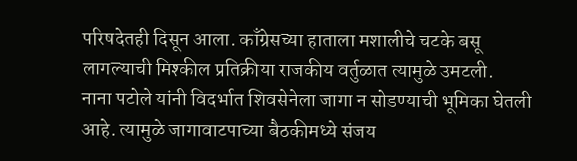परिषदेतही दिसून आला. काँग्रेसच्या हाताला मशालीचे चटके बसू लागल्याची मिश्कील प्रतिक्रीया राजकीय वर्तुळात त्यामुळे उमटली.
नाना पटोले यांनी विदर्भात शिवसेनेला जागा न सोडण्याची भूमिका घेतली आहे. त्यामुळे जागावाटपाच्या बैठकीमध्ये संजय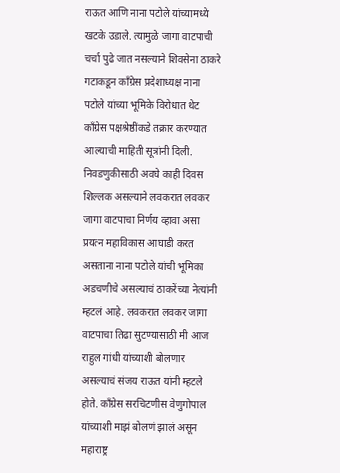राऊत आणि नाना पटोले यांच्यामध्ये खटके उडाले. त्यामुळे जागा वाटपाची चर्चा पुढे जात नसल्याने शिवसेना ठाकरे गटाकडून काँग्रेस प्रदेशाध्यक्ष नाना पटोले यांच्या भूमिके विरोधात थेट काँग्रेस पक्षश्रेष्ठींकडे तक्रार करण्यात आल्याची माहिती सूत्रांनी दिली. निवडणुकीसाठी अवघे काही दिवस शिल्लक असल्याने लवकरात लवकर जागा वाटपाचा निर्णय व्हावा असा प्रयत्न महाविकास आघाडी करत असताना नाना पटोले यांची भूमिका अडचणीचे असल्याचं ठाकरेंच्या नेत्यांनी म्हटलं आहे. लवकरात लवकर जागा वाटपाचा तिढा सुटण्यासाठी मी आज राहुल गांधी यांच्याशी बोलणार असल्याचं संजय राऊत यांनी म्हटले होते. काँग्रेस सरचिटणीस वेणुगोपाल यांच्याशी माझं बोलणं झालं असून महाराष्ट्र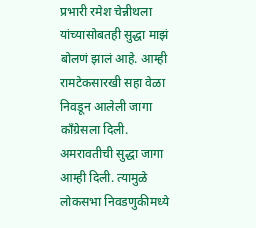प्रभारी रमेश चेन्नीथला यांच्यासोबतही सुद्धा माझं बोलणं झालं आहे. आम्ही रामटेकसारखी सहा वेळा निवडून आलेली जागा काँग्रेसला दिली. अमरावतीची सुद्धा जागा आम्ही दिली. त्यामुळे लोकसभा निवडणुकीमध्ये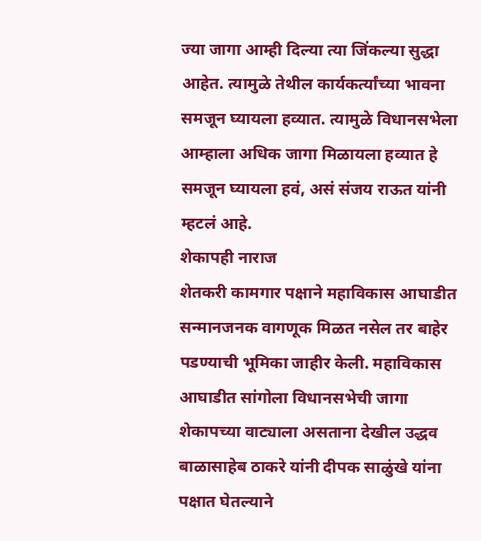ज्या जागा आम्ही दिल्या त्या जिंकल्या सुद्धा आहेत. त्यामुळे तेथील कार्यकर्त्यांच्या भावना समजून घ्यायला हव्यात. त्यामुळे विधानसभेला आम्हाला अधिक जागा मिळायला हव्यात हे समजून घ्यायला हवं, असं संजय राऊत यांनी म्हटलं आहे.
शेकापही नाराज
शेतकरी कामगार पक्षाने महाविकास आघाडीत सन्मानजनक वागणूक मिळत नसेल तर बाहेर पडण्याची भूमिका जाहीर केली. महाविकास आघाडीत सांगोला विधानसभेची जागा शेकापच्या वाट्याला असताना देखील उद्धव बाळासाहेब ठाकरे यांनी दीपक साळुंखे यांना पक्षात घेतल्याने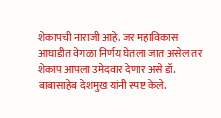शेकापची नाराजी आहे. जर महाविकास आघाडीत वेगळा निर्णय घेतला जात असेल तर शेकाप आपला उमेदवार देणार असे डॉ. बाबासाहेब देशमुख यांनी स्पष्ट केले.